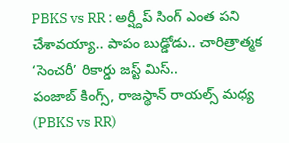PBKS vs RR : అర్ష్దీప్ సింగ్ ఎంత పని చేశావయ్యా.. పాపం బుడ్డోడు.. చారిత్రాత్మక ‘సెంచరీ’ రికార్డు జస్ట్ మిస్..
పంజాబ్ కింగ్స్, రాజస్థాన్ రాయల్స్ మధ్య (PBKS vs RR)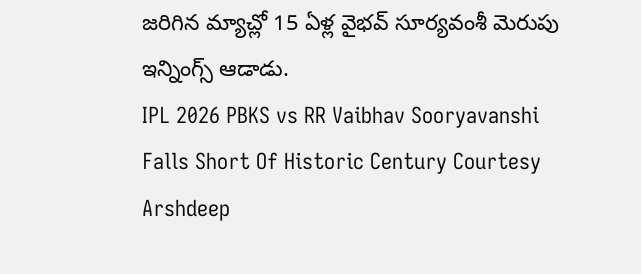జరిగిన మ్యాచ్లో 15 ఏళ్ల వైభవ్ సూర్యవంశీ మెరుపు ఇన్నింగ్స్ ఆడాడు.
IPL 2026 PBKS vs RR Vaibhav Sooryavanshi Falls Short Of Historic Century Courtesy Arshdeep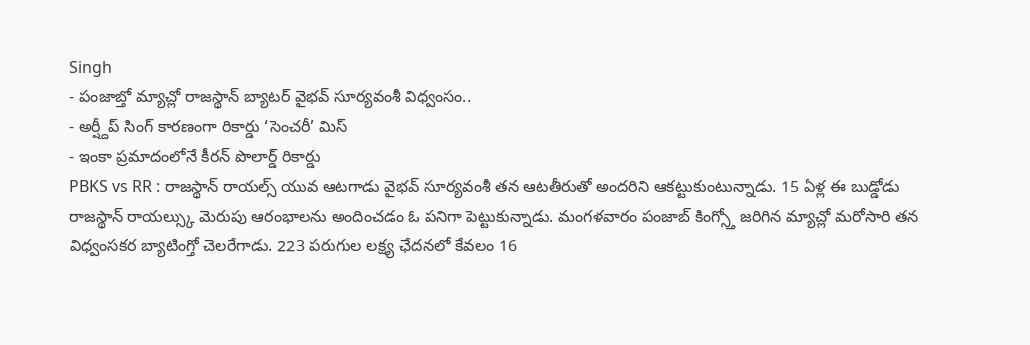Singh
- పంజాబ్తో మ్యాచ్లో రాజస్థాన్ బ్యాటర్ వైభవ్ సూర్యవంశీ విధ్వంసం..
- అర్ష్దీప్ సింగ్ కారణంగా రికార్డు ‘సెంచరీ’ మిస్
- ఇంకా ప్రమాదంలోనే కీరన్ పొలార్డ్ రికార్డు
PBKS vs RR : రాజస్థాన్ రాయల్స్ యువ ఆటగాడు వైభవ్ సూర్యవంశీ తన ఆటతీరుతో అందరిని ఆకట్టుకుంటున్నాడు. 15 ఏళ్ల ఈ బుడ్డోడు రాజస్థాన్ రాయల్స్కు మెరుపు ఆరంభాలను అందించడం ఓ పనిగా పెట్టుకున్నాడు. మంగళవారం పంజాబ్ కింగ్స్తో జరిగిన మ్యాచ్లో మరోసారి తన విధ్వంసకర బ్యాటింగ్తో చెలరేగాడు. 223 పరుగుల లక్ష్య ఛేదనలో కేవలం 16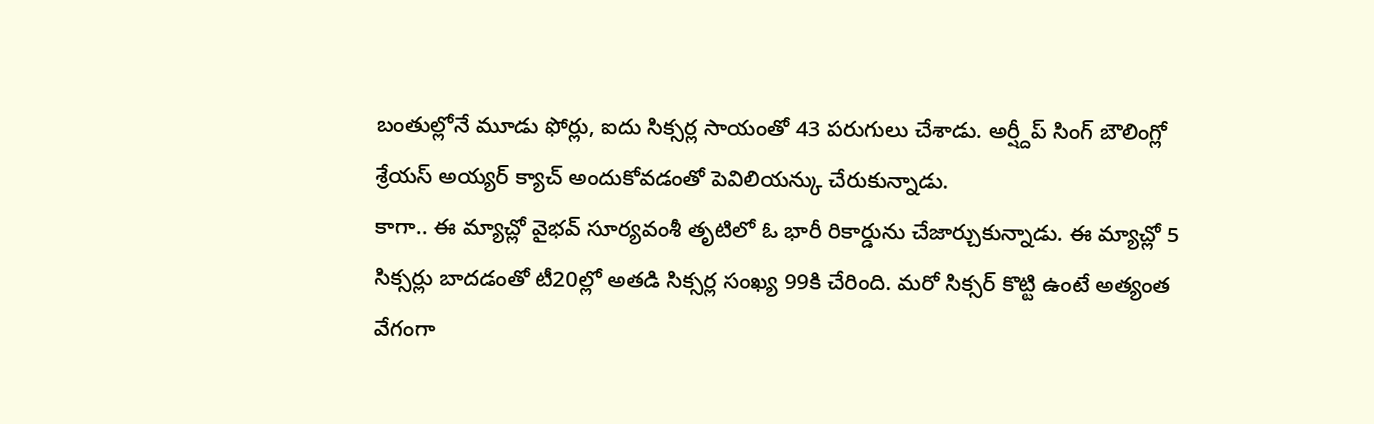బంతుల్లోనే మూడు ఫోర్లు, ఐదు సిక్సర్ల సాయంతో 43 పరుగులు చేశాడు. అర్ష్దీప్ సింగ్ బౌలింగ్లో శ్రేయస్ అయ్యర్ క్యాచ్ అందుకోవడంతో పెవిలియన్కు చేరుకున్నాడు.
కాగా.. ఈ మ్యాచ్లో వైభవ్ సూర్యవంశీ తృటిలో ఓ భారీ రికార్డును చేజార్చుకున్నాడు. ఈ మ్యాచ్లో 5 సిక్సర్లు బాదడంతో టీ20ల్లో అతడి సిక్సర్ల సంఖ్య 99కి చేరింది. మరో సిక్సర్ కొట్టి ఉంటే అత్యంత వేగంగా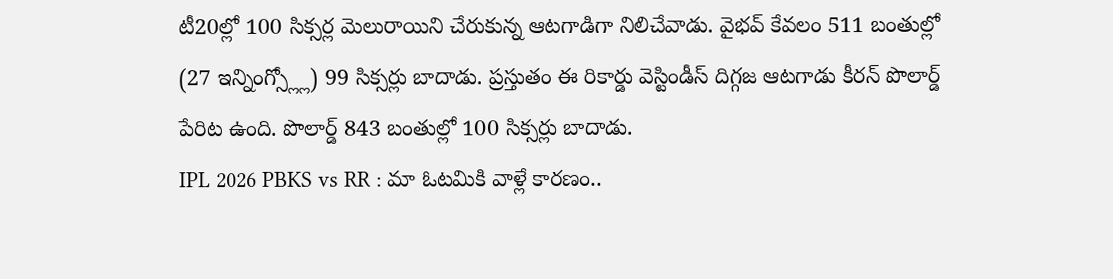టీ20ల్లో 100 సిక్సర్ల మెలురాయిని చేరుకున్న ఆటగాడిగా నిలిచేవాడు. వైభవ్ కేవలం 511 బంతుల్లో (27 ఇన్నింగ్స్ల్లో) 99 సిక్సర్లు బాదాడు. ప్రస్తుతం ఈ రికార్డు వెస్టిండీస్ దిగ్గజ ఆటగాడు కీరన్ పొలార్డ్ పేరిట ఉంది. పొలార్డ్ 843 బంతుల్లో 100 సిక్సర్లు బాదాడు.
IPL 2026 PBKS vs RR : మా ఓటమికి వాళ్లే కారణం..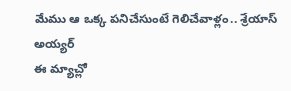మేము ఆ ఒక్క పనిచేసుంటే గెలిచేవాళ్లం.. శ్రేయాస్ అయ్యర్
ఈ మ్యాచ్లో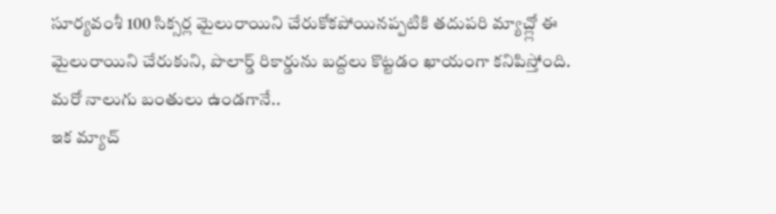సూర్యవంశీ 100 సిక్సర్ల మైలురాయిని చేరుకోకపోయినప్పటికి తదుపరి మ్యాచ్ల్లో ఈ మైలురాయిని చేరుకుని, పొలార్డ్ రికార్డును బద్దలు కొట్టడం ఖాయంగా కనిపిస్తోంది.
మరో నాలుగు బంతులు ఉండగానే..
ఇక మ్యాచ్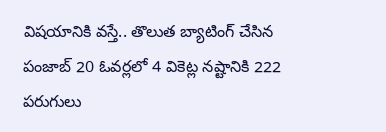విషయానికి వస్తే.. తొలుత బ్యాటింగ్ చేసిన పంజాబ్ 20 ఓవర్లలో 4 వికెట్ల నష్టానికి 222 పరుగులు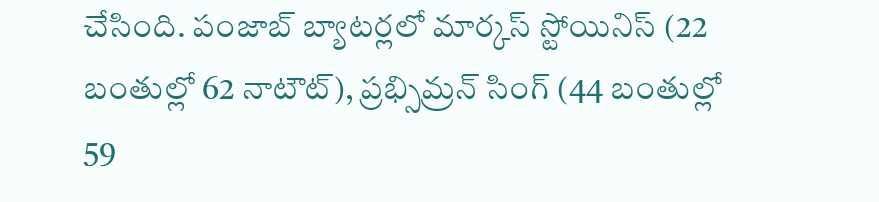చేసింది. పంజాబ్ బ్యాటర్లలో మార్కస్ స్టోయినిస్ (22 బంతుల్లో 62 నాటౌట్), ప్రభ్సిమ్రన్ సింగ్ (44 బంతుల్లో 59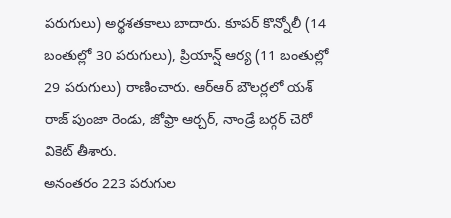పరుగులు) అర్థశతకాలు బాదారు. కూపర్ కొన్నోలీ (14 బంతుల్లో 30 పరుగులు), ప్రియాన్ష్ ఆర్య (11 బంతుల్లో 29 పరుగులు) రాణించారు. ఆర్ఆర్ బౌలర్లలో యశ్ రాజ్ పుంజా రెండు, జోఫ్రా ఆర్చర్, నాండ్రే బర్గర్ చెరో వికెట్ తీశారు.
అనంతరం 223 పరుగుల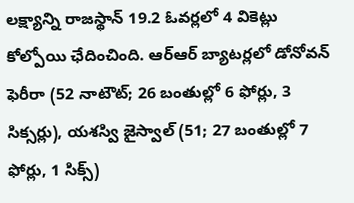లక్ష్యాన్ని రాజస్థాన్ 19.2 ఓవర్లలో 4 వికెట్లు కోల్పోయి ఛేదించింది. ఆర్ఆర్ బ్యాటర్లలో డోనోవన్ ఫెరీరా (52 నాటౌట్; 26 బంతుల్లో 6 ఫోర్లు, 3 సిక్సర్లు), యశస్వి జైస్వాల్ (51; 27 బంతుల్లో 7 ఫోర్లు, 1 సిక్స్)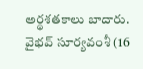అర్థశతకాలు బాదారు. వైభవ్ సూర్యవంశీ (16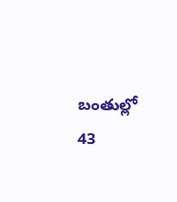బంతుల్లో 43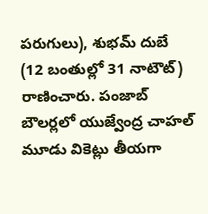పరుగులు), శుభమ్ దుబే (12 బంతుల్లో 31 నాటౌట్) రాణించారు. పంజాబ్ బౌలర్లలో యుజ్వేంద్ర చాహల్ మూడు వికెట్లు తీయగా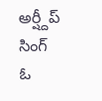అర్ష్దీప్ సింగ్ ఓ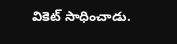వికెట్ సాధించాడు.